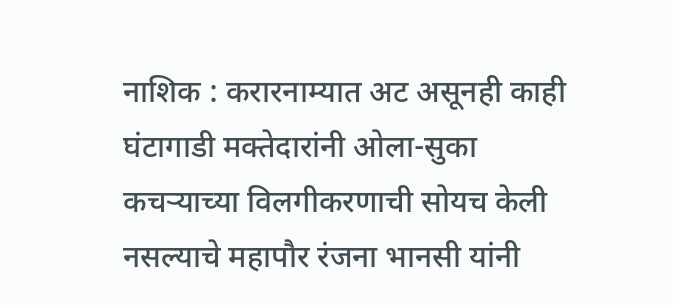नाशिक : करारनाम्यात अट असूनही काही घंटागाडी मक्तेदारांनी ओला-सुका कचऱ्याच्या विलगीकरणाची सोयच केली नसल्याचे महापौर रंजना भानसी यांनी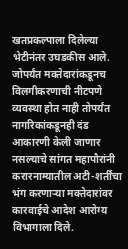खतप्रकल्पाला दिलेल्या भेटीनंतर उघडकीस आले. जोपर्यंत मक्तेदारांकडूनच विलगीकरणाची नीटपणे व्यवस्था होत नाही तोपर्यंत नागरिकांकडूनही दंड आकारणी केली जाणार नसल्याचे सांगत महापौरांनी करारनाम्यातील अटी-शर्तींचा भंग करणाऱ्या मक्तेदारांवर कारवाईचे आदेश आरोग्य विभागाला दिले.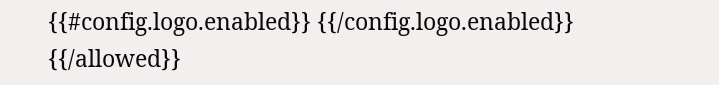{{#config.logo.enabled}} {{/config.logo.enabled}}
{{/allowed}}